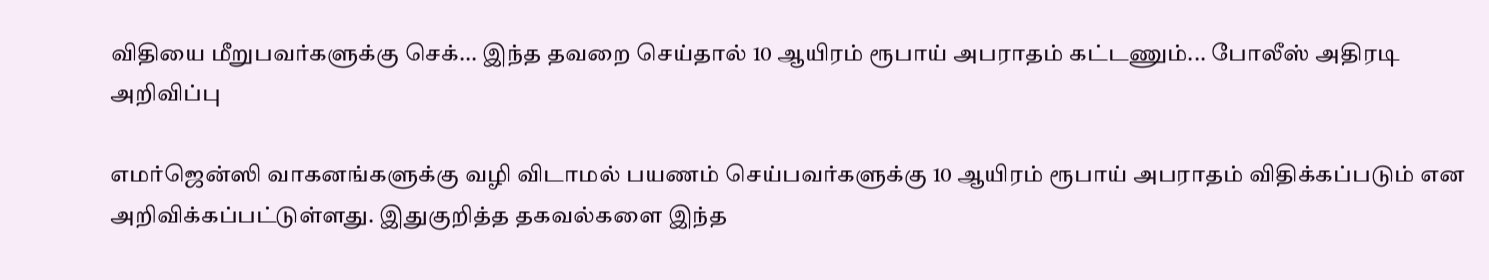விதியை மீறுபவர்களுக்கு செக்... இந்த தவறை செய்தால் 10 ஆயிரம் ரூபாய் அபராதம் கட்டணும்... போலீஸ் அதிரடி அறிவிப்பு

எமர்ஜென்ஸி வாகனங்களுக்கு வழி விடாமல் பயணம் செய்பவர்களுக்கு 10 ஆயிரம் ரூபாய் அபராதம் விதிக்கப்படும் என அறிவிக்கப்பட்டுள்ளது. இதுகுறித்த தகவல்களை இந்த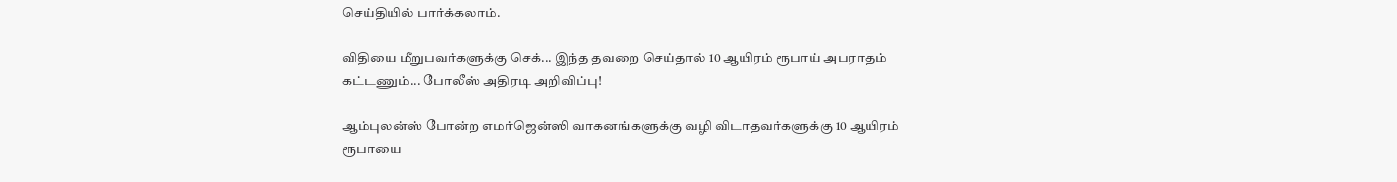செய்தியில் பார்க்கலாம்.

விதியை மீறுபவர்களுக்கு செக்... இந்த தவறை செய்தால் 10 ஆயிரம் ரூபாய் அபராதம் கட்டணும்... போலீஸ் அதிரடி அறிவிப்பு!

ஆம்புலன்ஸ் போன்ற எமர்ஜென்ஸி வாகனங்களுக்கு வழி விடாதவர்களுக்கு 10 ஆயிரம் ரூபாயை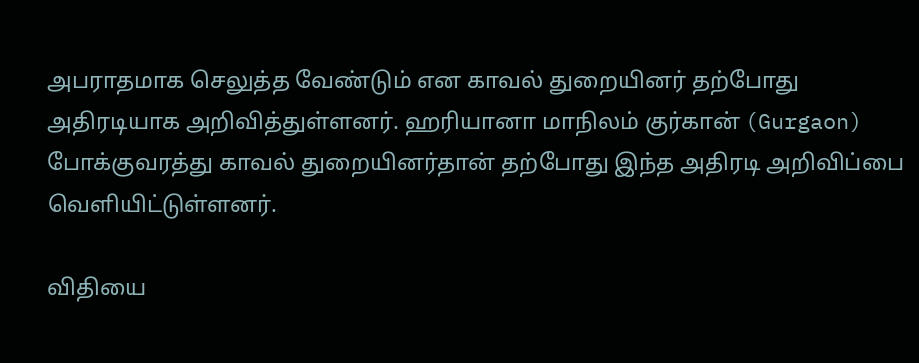அபராதமாக செலுத்த வேண்டும் என காவல் துறையினர் தற்போது அதிரடியாக அறிவித்துள்ளனர். ஹரியானா மாநிலம் குர்கான் (Gurgaon) போக்குவரத்து காவல் துறையினர்தான் தற்போது இந்த அதிரடி அறிவிப்பை வெளியிட்டுள்ளனர்.

விதியை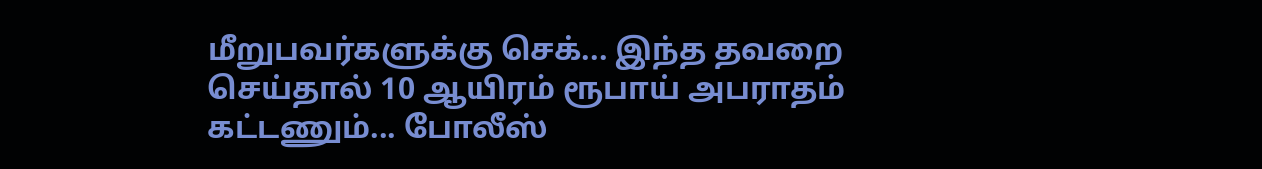மீறுபவர்களுக்கு செக்... இந்த தவறை செய்தால் 10 ஆயிரம் ரூபாய் அபராதம் கட்டணும்... போலீஸ்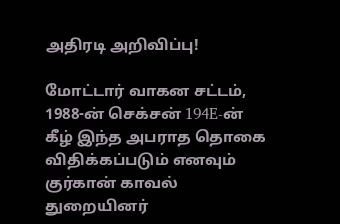அதிரடி அறிவிப்பு!

மோட்டார் வாகன சட்டம், 1988-ன் செக்சன் 194E-ன் கீழ் இந்த அபராத தொகை விதிக்கப்படும் எனவும் குர்கான் காவல் துறையினர்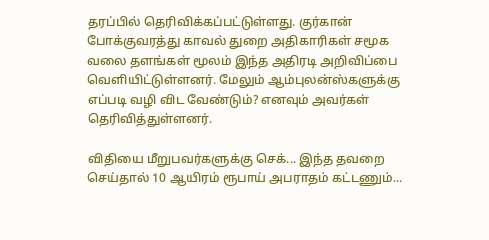தரப்பில் தெரிவிக்கப்பட்டுள்ளது. குர்கான் போக்குவரத்து காவல் துறை அதிகாரிகள் சமூக வலை தளங்கள் மூலம் இந்த அதிரடி அறிவிப்பை வெளியிட்டுள்ளனர். மேலும் ஆம்புலன்ஸ்களுக்கு எப்படி வழி விட வேண்டும்? எனவும் அவர்கள் தெரிவித்துள்ளனர்.

விதியை மீறுபவர்களுக்கு செக்... இந்த தவறை செய்தால் 10 ஆயிரம் ரூபாய் அபராதம் கட்டணும்...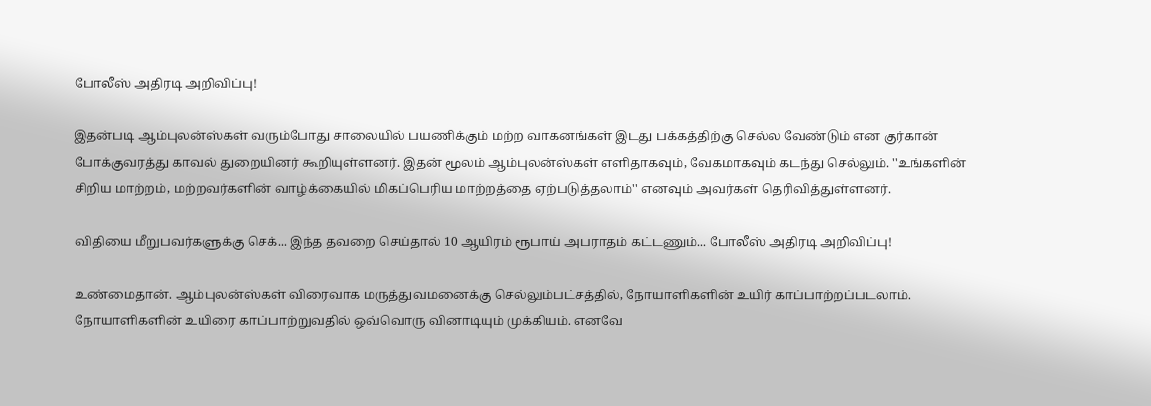போலீஸ் அதிரடி அறிவிப்பு!

இதன்படி ஆம்புலன்ஸ்கள் வரும்போது சாலையில் பயணிக்கும் மற்ற வாகனங்கள் இடது பக்கத்திற்கு செல்ல வேண்டும் என குர்கான் போக்குவரத்து காவல் துறையினர் கூறியுள்ளனர். இதன் மூலம் ஆம்புலன்ஸ்கள் எளிதாகவும், வேகமாகவும் கடந்து செல்லும். ''உங்களின் சிறிய மாற்றம், மற்றவர்களின் வாழ்க்கையில் மிகப்பெரிய மாற்றத்தை ஏற்படுத்தலாம்'' எனவும் அவர்கள் தெரிவித்துள்ளனர்.

விதியை மீறுபவர்களுக்கு செக்... இந்த தவறை செய்தால் 10 ஆயிரம் ரூபாய் அபராதம் கட்டணும்... போலீஸ் அதிரடி அறிவிப்பு!

உண்மைதான். ஆம்புலன்ஸ்கள் விரைவாக மருத்துவமனைக்கு செல்லும்பட்சத்தில், நோயாளிகளின் உயிர் காப்பாற்றப்படலாம். நோயாளிகளின் உயிரை காப்பாற்றுவதில் ஒவ்வொரு வினாடியும் முக்கியம். எனவே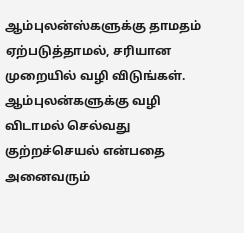ஆம்புலன்ஸ்களுக்கு தாமதம் ஏற்படுத்தாமல், சரியான முறையில் வழி விடுங்கள். ஆம்புலன்களுக்கு வழி விடாமல் செல்வது குற்றச்செயல் என்பதை அனைவரும்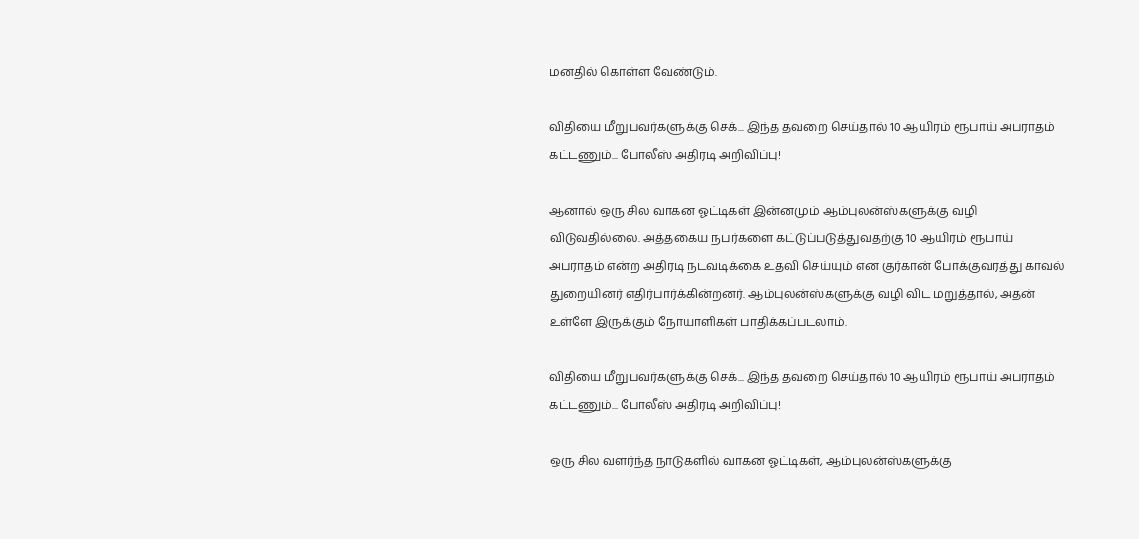மனதில் கொள்ள வேண்டும்.

விதியை மீறுபவர்களுக்கு செக்... இந்த தவறை செய்தால் 10 ஆயிரம் ரூபாய் அபராதம் கட்டணும்... போலீஸ் அதிரடி அறிவிப்பு!

ஆனால் ஒரு சில வாகன ஓட்டிகள் இன்னமும் ஆம்புலன்ஸ்களுக்கு வழி விடுவதில்லை. அத்தகைய நபர்களை கட்டுப்படுத்துவதற்கு 10 ஆயிரம் ரூபாய் அபராதம் என்ற அதிரடி நடவடிக்கை உதவி செய்யும் என குர்கான் போக்குவரத்து காவல் துறையினர் எதிர்பார்க்கின்றனர். ஆம்புலன்ஸ்களுக்கு வழி விட மறுத்தால், அதன் உள்ளே இருக்கும் நோயாளிகள் பாதிக்கப்படலாம்.

விதியை மீறுபவர்களுக்கு செக்... இந்த தவறை செய்தால் 10 ஆயிரம் ரூபாய் அபராதம் கட்டணும்... போலீஸ் அதிரடி அறிவிப்பு!

ஒரு சில வளர்ந்த நாடுகளில் வாகன ஓட்டிகள், ஆம்புலன்ஸ்களுக்கு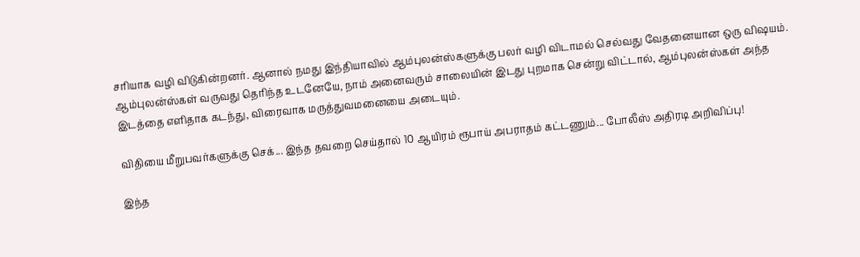சரியாக வழி விடுகின்றனர். ஆனால் நமது இந்தியாவில் ஆம்புலன்ஸ்களுக்கு பலர் வழி விடாமல் செல்வது வேதனையான ஒரு விஷயம். ஆம்புலன்ஸ்கள் வருவது தெரிந்த உடனேயே, நாம் அனைவரும் சாலையின் இடது புறமாக சென்று விட்டால், ஆம்புலன்ஸ்கள் அந்த இடத்தை எளிதாக கடந்து, விரைவாக மருத்துவமனையை அடையும்.

விதியை மீறுபவர்களுக்கு செக்... இந்த தவறை செய்தால் 10 ஆயிரம் ரூபாய் அபராதம் கட்டணும்... போலீஸ் அதிரடி அறிவிப்பு!

இந்த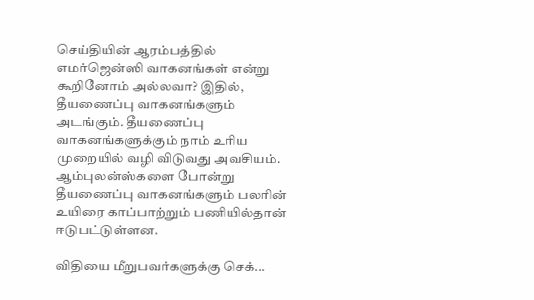செய்தியின் ஆரம்பத்தில் எமர்ஜென்ஸி வாகனங்கள் என்று கூறினோம் அல்லவா? இதில், தீயணைப்பு வாகனங்களும் அடங்கும். தீயணைப்பு வாகனங்களுக்கும் நாம் உரிய முறையில் வழி விடுவது அவசியம். ஆம்புலன்ஸ்களை போன்று தீயணைப்பு வாகனங்களும் பலரின் உயிரை காப்பாற்றும் பணியில்தான் ஈடுபட்டுள்ளன.

விதியை மீறுபவர்களுக்கு செக்...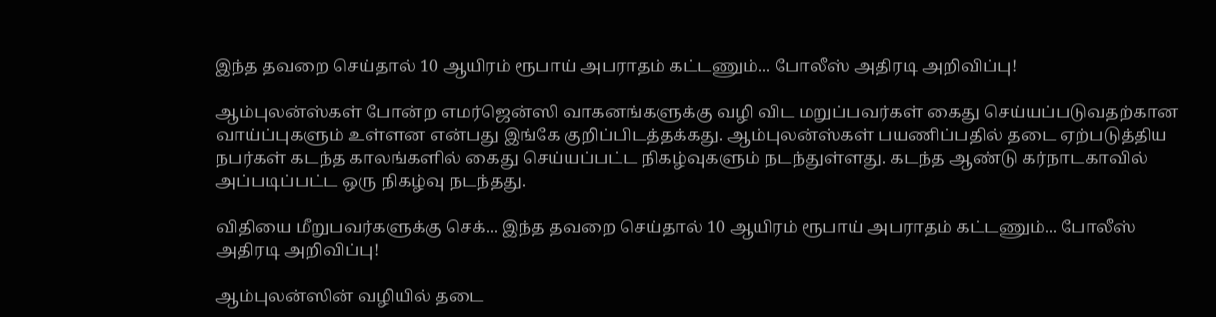இந்த தவறை செய்தால் 10 ஆயிரம் ரூபாய் அபராதம் கட்டணும்... போலீஸ் அதிரடி அறிவிப்பு!

ஆம்புலன்ஸ்கள் போன்ற எமர்ஜென்ஸி வாகனங்களுக்கு வழி விட மறுப்பவர்கள் கைது செய்யப்படுவதற்கான வாய்ப்புகளும் உள்ளன என்பது இங்கே குறிப்பிடத்தக்கது. ஆம்புலன்ஸ்கள் பயணிப்பதில் தடை ஏற்படுத்திய நபர்கள் கடந்த காலங்களில் கைது செய்யப்பட்ட நிகழ்வுகளும் நடந்துள்ளது. கடந்த ஆண்டு கர்நாடகாவில் அப்படிப்பட்ட ஒரு நிகழ்வு நடந்தது.

விதியை மீறுபவர்களுக்கு செக்... இந்த தவறை செய்தால் 10 ஆயிரம் ரூபாய் அபராதம் கட்டணும்... போலீஸ் அதிரடி அறிவிப்பு!

ஆம்புலன்ஸின் வழியில் தடை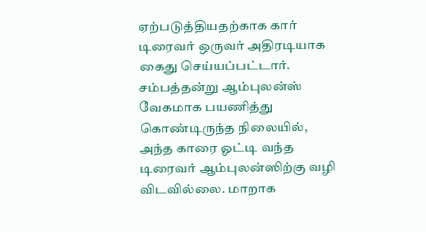ஏற்படுத்தியதற்காக கார் டிரைவர் ஒருவர் அதிரடியாக கைது செய்யப்பட்டார். சம்பத்தன்று ஆம்புலன்ஸ் வேகமாக பயணித்து கொண்டிருந்த நிலையில், அந்த காரை ஓட்டி வந்த டிரைவர் ஆம்புலன்ஸிற்கு வழி விடவில்லை. மாறாக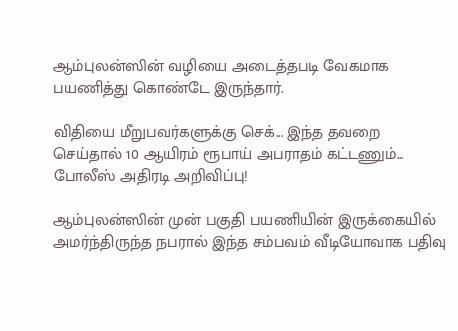ஆம்புலன்ஸின் வழியை அடைத்தபடி வேகமாக பயணித்து கொண்டே இருந்தார்.

விதியை மீறுபவர்களுக்கு செக்... இந்த தவறை செய்தால் 10 ஆயிரம் ரூபாய் அபராதம் கட்டணும்... போலீஸ் அதிரடி அறிவிப்பு!

ஆம்புலன்ஸின் முன் பகுதி பயணியின் இருக்கையில் அமர்ந்திருந்த நபரால் இந்த சம்பவம் வீடியோவாக பதிவு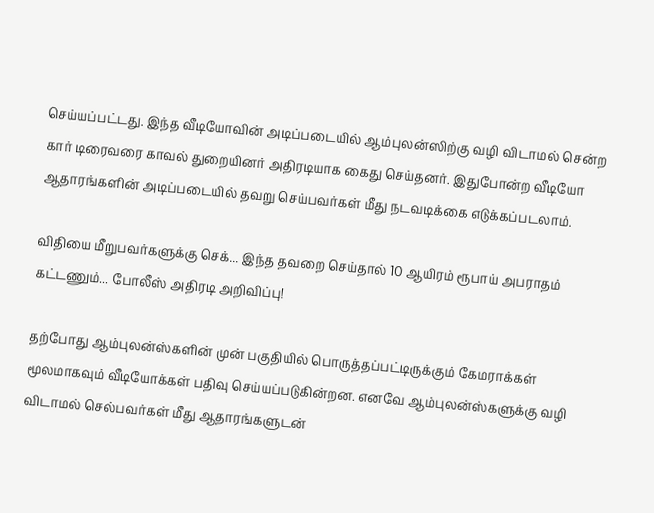செய்யப்பட்டது. இந்த வீடியோவின் அடிப்படையில் ஆம்புலன்ஸிற்கு வழி விடாமல் சென்ற கார் டிரைவரை காவல் துறையினர் அதிரடியாக கைது செய்தனர். இதுபோன்ற வீடியோ ஆதாரங்களின் அடிப்படையில் தவறு செய்பவர்கள் மீது நடவடிக்கை எடுக்கப்படலாம்.

விதியை மீறுபவர்களுக்கு செக்... இந்த தவறை செய்தால் 10 ஆயிரம் ரூபாய் அபராதம் கட்டணும்... போலீஸ் அதிரடி அறிவிப்பு!

தற்போது ஆம்புலன்ஸ்களின் முன் பகுதியில் பொருத்தப்பட்டிருக்கும் கேமராக்கள் மூலமாகவும் வீடியோக்கள் பதிவு செய்யப்படுகின்றன. எனவே ஆம்புலன்ஸ்களுக்கு வழி விடாமல் செல்பவர்கள் மீது ஆதாரங்களுடன்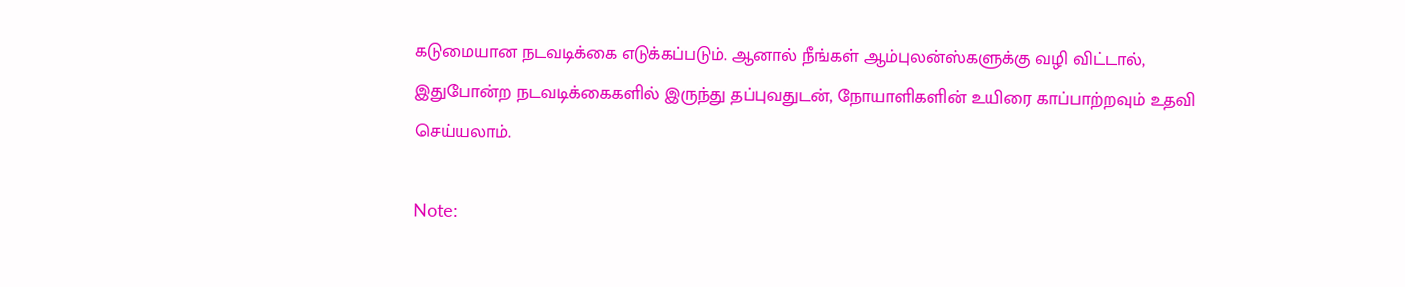கடுமையான நடவடிக்கை எடுக்கப்படும். ஆனால் நீங்கள் ஆம்புலன்ஸ்களுக்கு வழி விட்டால், இதுபோன்ற நடவடிக்கைகளில் இருந்து தப்புவதுடன், நோயாளிகளின் உயிரை காப்பாற்றவும் உதவி செய்யலாம்.

Note: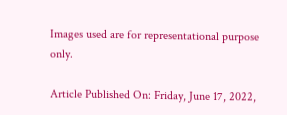Images used are for representational purpose only.

Article Published On: Friday, June 17, 2022,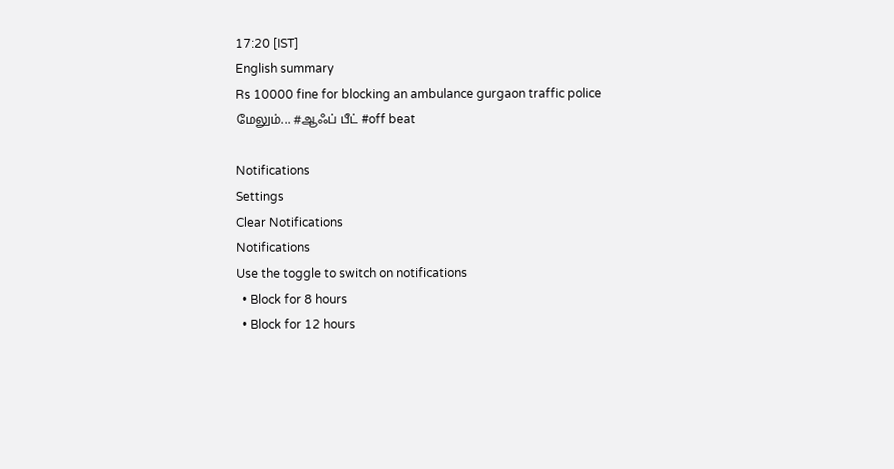17:20 [IST]
English summary
Rs 10000 fine for blocking an ambulance gurgaon traffic police
மேலும்... #ஆஃப் பீட் #off beat

Notifications
Settings
Clear Notifications
Notifications
Use the toggle to switch on notifications
  • Block for 8 hours
  • Block for 12 hours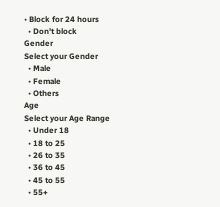• Block for 24 hours
  • Don't block
Gender
Select your Gender
  • Male
  • Female
  • Others
Age
Select your Age Range
  • Under 18
  • 18 to 25
  • 26 to 35
  • 36 to 45
  • 45 to 55
  • 55+